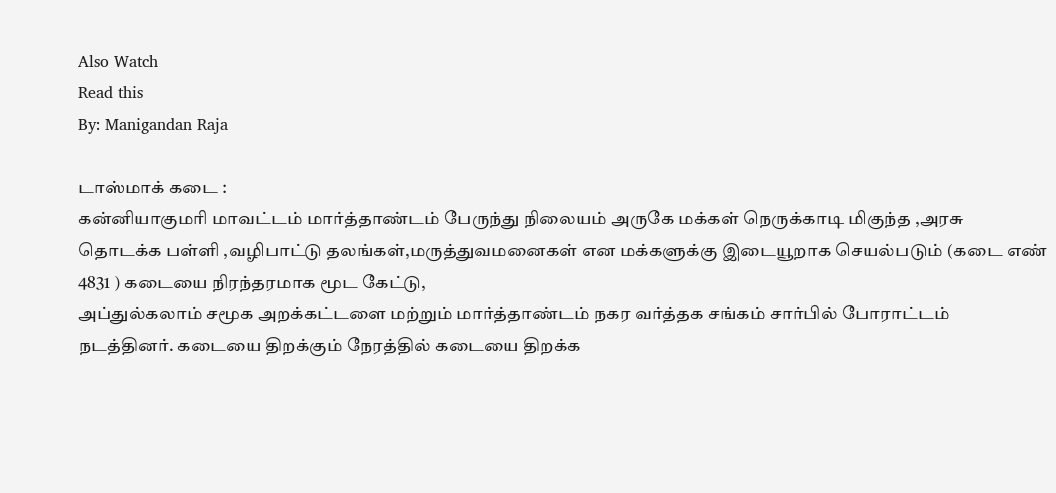Also Watch
Read this
By: Manigandan Raja

டாஸ்மாக் கடை :
கன்னியாகுமரி மாவட்டம் மார்த்தாண்டம் பேருந்து நிலையம் அருகே மக்கள் நெருக்காடி மிகுந்த ,அரசு தொடக்க பள்ளி ,வழிபாட்டு தலங்கள்,மருத்துவமனைகள் என மக்களுக்கு இடையூறாக செயல்படும் (கடை எண் 4831 ) கடையை நிரந்தரமாக மூட கேட்டு,
அப்துல்கலாம் சமூக அறக்கட்டளை மற்றும் மார்த்தாண்டம் நகர வர்த்தக சங்கம் சார்பில் போராட்டம் நடத்தினர். கடையை திறக்கும் நேரத்தில் கடையை திறக்க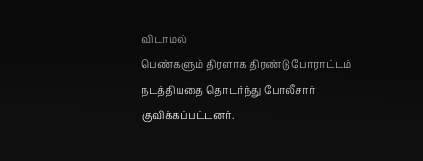விடாமல்
பெண்களும் திரளாக திரண்டு போராட்டம் நடத்தியதை தொடர்ந்து போலீசார் குவிக்கப்பட்டனர்.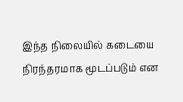இந்த நிலையில் கடையை நிரந்தரமாக மூடப்படும் என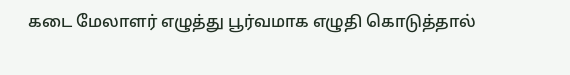கடை மேலாளர் எழுத்து பூர்வமாக எழுதி கொடுத்தால்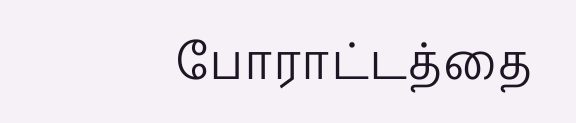போராட்டத்தை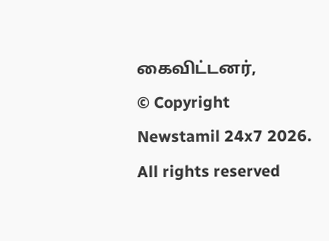கைவிட்டனர்,
© Copyright Newstamil 24x7 2026. All rights reserved